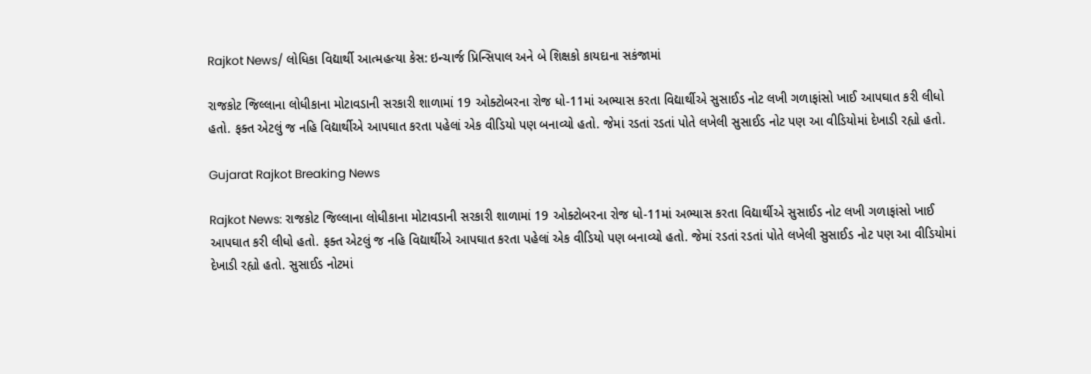Rajkot News/ લોધિકા વિદ્યાર્થી આત્મહત્યા કેસ: ઇન્ચાર્જ પ્રિન્સિપાલ અને બે શિક્ષકો કાયદાના સકંજામાં

રાજકોટ જિલ્લાના લોધીકાના મોટાવડાની સરકારી શાળામાં 19 ઓક્ટોબરના રોજ ધો-11માં અભ્યાસ કરતા વિદ્યાર્થીએ સુસાઈડ નોટ લખી ગળાફાંસો ખાઈ આપઘાત કરી લીધો હતો. ફક્ત એટલું જ નહિ વિદ્યાર્થીએ આપઘાત કરતા પહેલાં એક વીડિયો પણ બનાવ્યો હતો. જેમાં રડતાં રડતાં પોતે લખેલી સુસાઈડ નોટ પણ આ વીડિયોમાં દેખાડી રહ્યો હતો.

Gujarat Rajkot Breaking News

Rajkot News: રાજકોટ જિલ્લાના લોધીકાના મોટાવડાની સરકારી શાળામાં 19 ઓક્ટોબરના રોજ ધો-11માં અભ્યાસ કરતા વિદ્યાર્થીએ સુસાઈડ નોટ લખી ગળાફાંસો ખાઈ આપઘાત કરી લીધો હતો. ફક્ત એટલું જ નહિ વિદ્યાર્થીએ આપઘાત કરતા પહેલાં એક વીડિયો પણ બનાવ્યો હતો. જેમાં રડતાં રડતાં પોતે લખેલી સુસાઈડ નોટ પણ આ વીડિયોમાં દેખાડી રહ્યો હતો. સુસાઈડ નોટમાં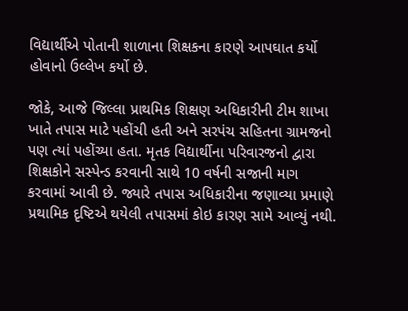વિદ્યાર્થીએ પોતાની શાળાના શિક્ષકના કારણે આપઘાત કર્યો હોવાનો ઉલ્લેખ કર્યો છે.

જોકે, આજે જિલ્લા પ્રાથમિક શિક્ષણ અધિકારીની ટીમ શાખા ખાતે તપાસ માટે પહોંચી હતી અને સરપંચ સહિતના ગ્રામજનો પણ ત્યાં પહોંચ્યા હતા. મૃતક વિદ્યાર્થીના પરિવારજનો દ્વારા શિક્ષકોને સસ્પેન્ડ કરવાની સાથે 10 વર્ષની સજાની માગ કરવામાં આવી છે. જ્યારે તપાસ અધિકારીના જણાવ્યા પ્રમાણે પ્રથામિક દૃષ્ટિએ થયેલી તપાસમાં કોઇ કારણ સામે આવ્યું નથી.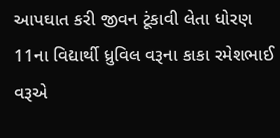આપઘાત કરી જીવન ટૂંકાવી લેતા ધોરણ 11ના વિદ્યાર્થી ધ્રુવિલ વરૂના કાકા રમેશભાઈ વરૂએ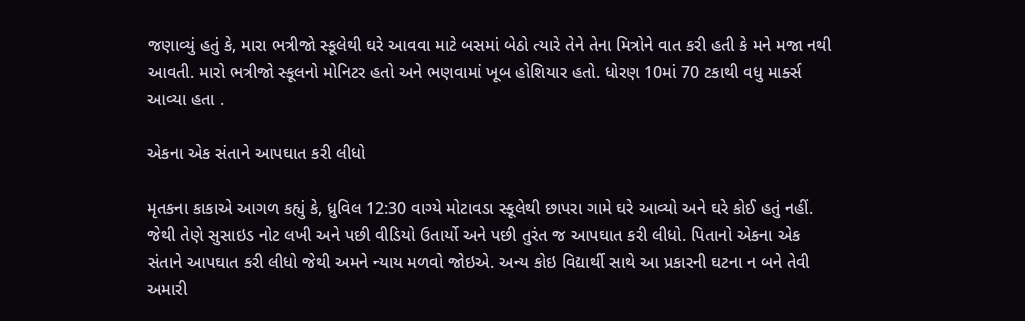જણાવ્યું હતું કે, મારા ભત્રીજો સ્કૂલેથી ઘરે આવવા માટે બસમાં બેઠો ત્યારે તેને તેના મિત્રોને વાત કરી હતી કે મને મજા નથી આવતી. મારો ભત્રીજો સ્કૂલનો મોનિટર હતો અને ભણવામાં ખૂબ હોશિયાર હતો. ધોરણ 10માં 70 ટકાથી વધુ માર્ક્સ આવ્યા હતા .

એકના એક સંતાને આપઘાત કરી લીધો

મૃતકના કાકાએ આગળ કહ્યું કે, ધ્રુવિલ 12:30 વાગ્યે મોટાવડા સ્કૂલેથી છાપરા ગામે ઘરે આવ્યો અને ઘરે કોઈ હતું નહીં. જેથી તેણે સુસાઇડ નોટ લખી અને પછી વીડિયો ઉતાર્યો અને પછી તુરંત જ આપઘાત કરી લીધો. પિતાનો એકના એક સંતાને આપઘાત કરી લીધો જેથી અમને ન્યાય મળવો જોઇએ. અન્ય કોઇ વિદ્યાર્થી સાથે આ પ્રકારની ઘટના ન બને તેવી અમારી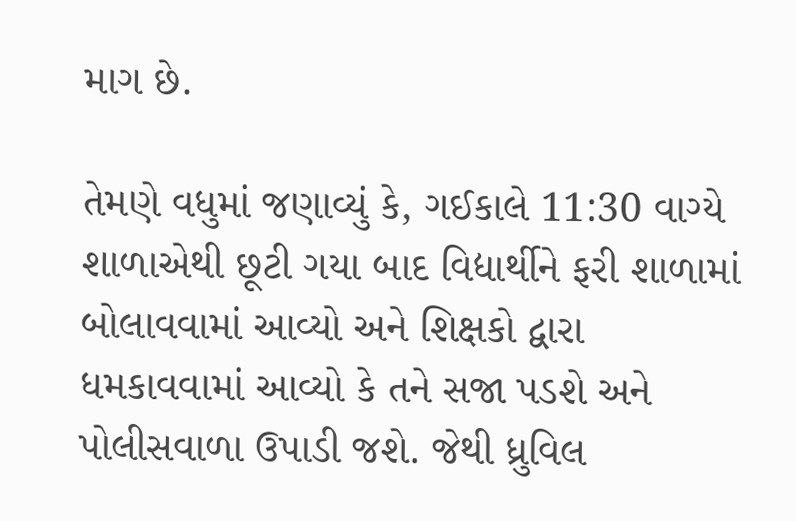માગ છે.

તેમણે વધુમાં જણાવ્યું કે, ગઈકાલે 11:30 વાગ્યે શાળાએથી છૂટી ગયા બાદ વિદ્યાર્થીને ફરી શાળામાં બોલાવવામાં આવ્યો અને શિક્ષકો દ્વારા ધમકાવવામાં આવ્યો કે તને સજા પડશે અને પોલીસવાળા ઉપાડી જશે. જેથી ધ્રુવિલ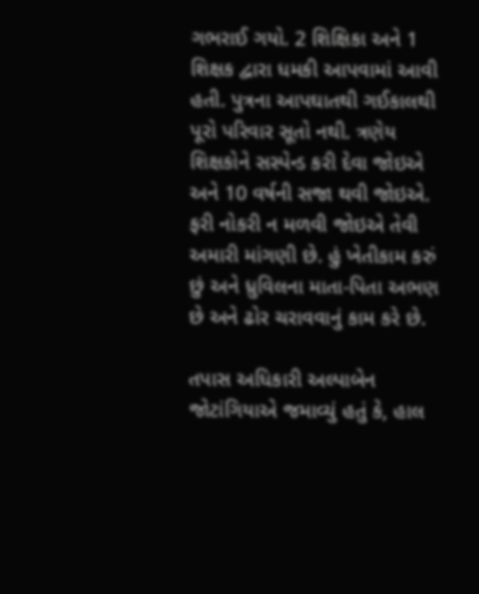ગભરાઈ ગયો. 2 શિક્ષિકા અને 1 શિક્ષક દ્વારા ધમકી આપવામાં આવી હતી. પુત્રના આપઘાતથી ગઈકાલથી પૂરો પરિવાર સૂતો નથી. ત્રણેય શિક્ષકોને સસ્પેન્ડ કરી દેવા જોઇએ અને 10 વર્ષની સજા થવી જોઇએ. ફરી નોકરી ન મળવી જોઇએ તેવી અમારી માંગણી છે. હું ખેતીકામ કરું છું અને ધ્રુવિલના માતા-પિતા અભણ છે અને ઢોર ચરાવવાનું કામ કરે છે.

તપાસ અધિકારી અલ્પાબેન જોટાંગિયાએ જમાવ્યું હતું કે, હાલ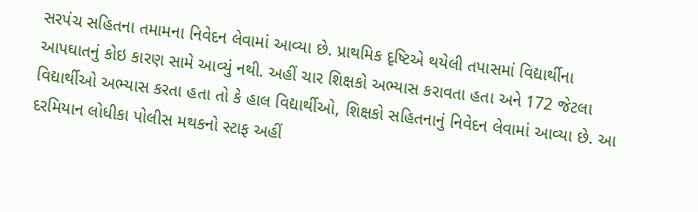સરપંચ સહિતના તમામના નિવેદન લેવામાં આવ્યા છે. પ્રાથમિક દૃષ્ટિએ થયેલી તપાસમાં વિદ્યાર્થીના આપઘાતનું કોઇ કારણ સામે આવ્યું નથી. અહીં ચાર શિક્ષકો અભ્યાસ કરાવતા હતા અને 172 જેટલા વિદ્યાર્થીઓ અભ્યાસ કરતા હતા તો કે હાલ વિદ્યાર્થીઓ, શિક્ષકો સહિતનાનું નિવેદન લેવામાં આવ્યા છે. આ દરમિયાન લોધીકા પોલીસ મથકનો સ્ટાફ અહીં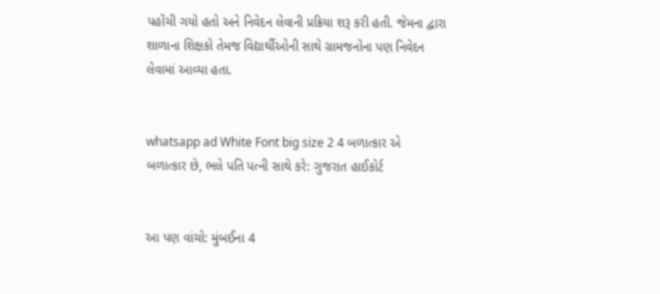પહોંચી ગયો હતો અને નિવેદન લેવાની પ્રક્રિયા શરૂ કરી હતી. જેમના દ્વારા શાળાના શિક્ષકો તેમજ વિદ્યાર્થીઓની સાથે ગ્રામજનોના પણ નિવેદન લેવામાં આવ્યા હતા.


whatsapp ad White Font big size 2 4 બળાત્કાર એ બળાત્કાર છે, ભલે પતિ પત્ની સાથે કરે: ગુજરાત હાઈકોર્ટ


આ પણ વાંચો: મુંબઈના 4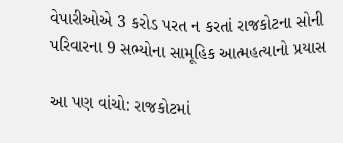વેપારીઓએ 3 કરોડ પરત ન કરતાં રાજકોટના સોની પરિવારના 9 સભ્યોના સામૂહિક આત્મહત્યાનો પ્રયાસ

આ પણ વાંચો: રાજકોટમાં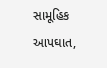સામૂહિક આપઘાત,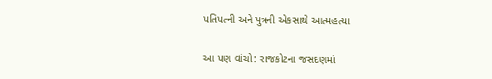પતિપત્ની અને પુત્રની એકસાથે આત્મહત્યા

આ પણ વાંચો: રાજકોટના જસદણમાં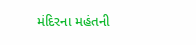મંદિરના મહંતની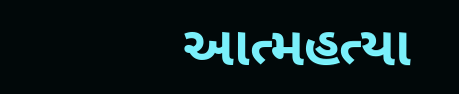આત્મહત્યા